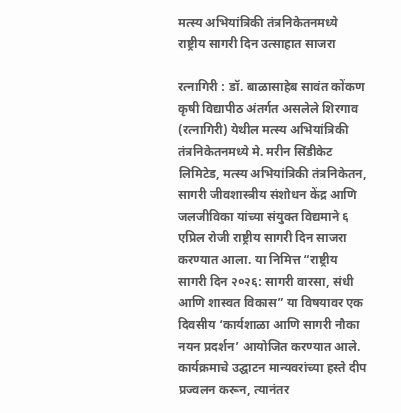मत्स्य अभियांत्रिकी तंत्रनिकेतनमध्ये राष्ट्रीय सागरी दिन उत्साहात साजरा

रत्नागिरी : डॉ. बाळासाहेब सावंत कोंकण कृषी विद्यापीठ अंतर्गत असलेले शिरगाव (रत्नागिरी) येथील मत्स्य अभियांत्रिकी तंत्रनिकेतनमध्ये मे. मरीन सिंडीकेट लिमिटेड, मत्स्य अभियांत्रिकी तंत्रनिकेतन, सागरी जीवशास्त्रीय संशोधन केंद्र आणि जलजीविका यांच्या संयुक्त विद्यमाने ६ एप्रिल रोजी राष्ट्रीय सागरी दिन साजरा करण्यात आला. या निमित्त “राष्ट्रीय सागरी दिन २०२६: सागरी वारसा, संधी आणि शास्वत विकास” या विषयावर एक दिवसीय ‘कार्यशाळा आणि सागरी नौका नयन प्रदर्शन’ आयोजित करण्यात आले.
कार्यक्रमाचे उद्घाटन मान्यवरांच्या हस्ते दीप प्रज्वलन करून, त्यानंतर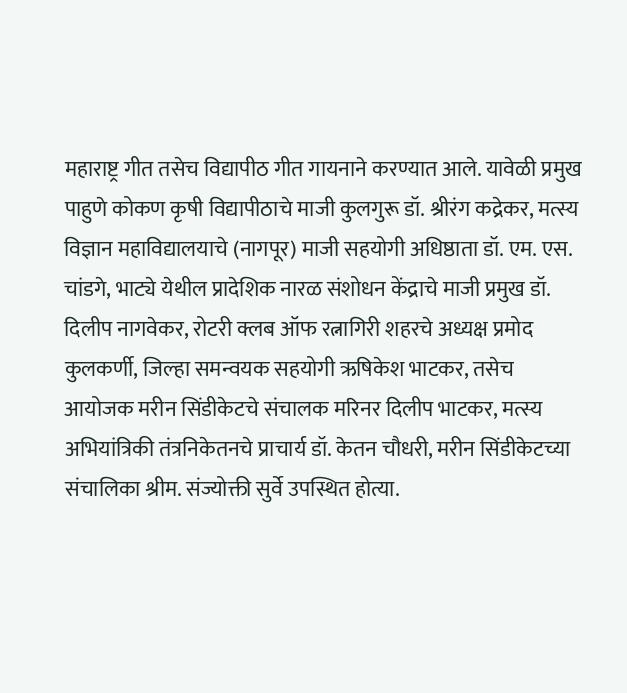महाराष्ट्र गीत तसेच विद्यापीठ गीत गायनाने करण्यात आले. यावेळी प्रमुख पाहुणे कोकण कृषी विद्यापीठाचे माजी कुलगुरू डॉ. श्रीरंग कद्रेकर, मत्स्य विज्ञान महाविद्यालयाचे (नागपूर) माजी सहयोगी अधिष्ठाता डॉ. एम. एस. चांडगे, भाट्ये येथील प्रादेशिक नारळ संशोधन केंद्राचे माजी प्रमुख डॉ. दिलीप नागवेकर, रोटरी क्लब ऑफ रत्नागिरी शहरचे अध्यक्ष प्रमोद कुलकर्णी, जिल्हा समन्वयक सहयोगी ऋषिकेश भाटकर, तसेच आयोजक मरीन सिंडीकेटचे संचालक मरिनर दिलीप भाटकर, मत्स्य अभियांत्रिकी तंत्रनिकेतनचे प्राचार्य डॉ. केतन चौधरी, मरीन सिंडीकेटच्या संचालिका श्रीम. संज्योक्ती सुर्वे उपस्थित होत्या.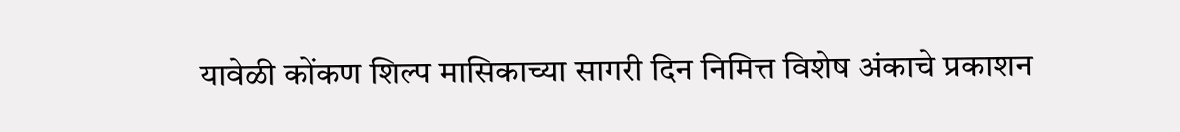यावेळी कोंकण शिल्प मासिकाच्या सागरी दिन निमित्त विशेष अंकाचे प्रकाशन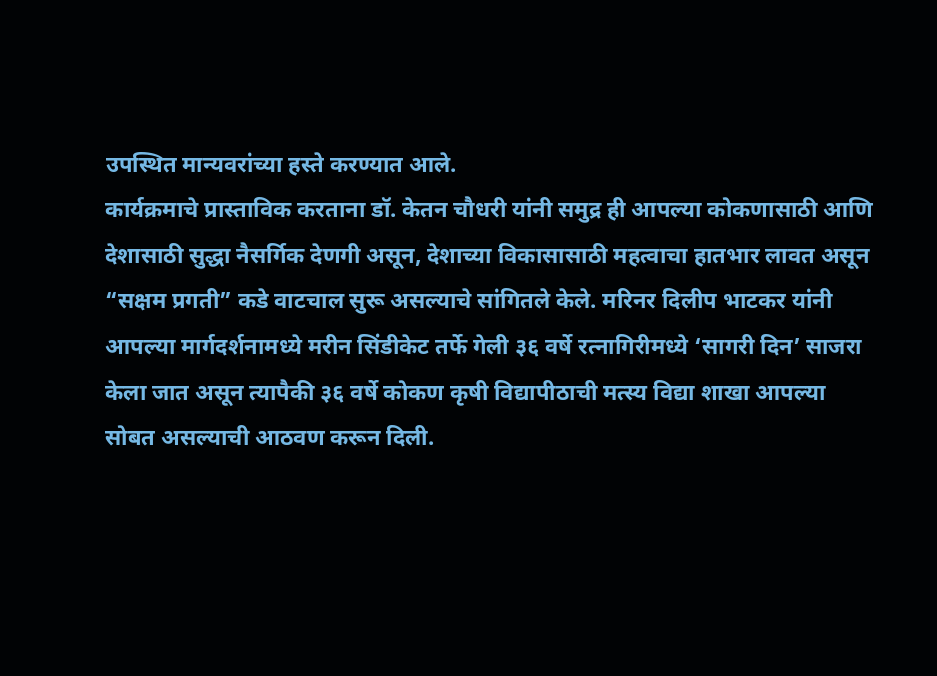उपस्थित मान्यवरांच्या हस्ते करण्यात आले.
कार्यक्रमाचे प्रास्ताविक करताना डॉ. केतन चौधरी यांनी समुद्र ही आपल्या कोकणासाठी आणि देशासाठी सुद्धा नैसर्गिक देणगी असून, देशाच्या विकासासाठी महत्वाचा हातभार लावत असून “सक्षम प्रगती” कडे वाटचाल सुरू असल्याचे सांगितले केले. मरिनर दिलीप भाटकर यांनी आपल्या मार्गदर्शनामध्ये मरीन सिंडीकेट तर्फे गेली ३६ वर्षे रत्नागिरीमध्ये ‘सागरी दिन’ साजरा केला जात असून त्यापैकी ३६ वर्षे कोकण कृषी विद्यापीठाची मत्स्य विद्या शाखा आपल्या सोबत असल्याची आठवण करून दिली.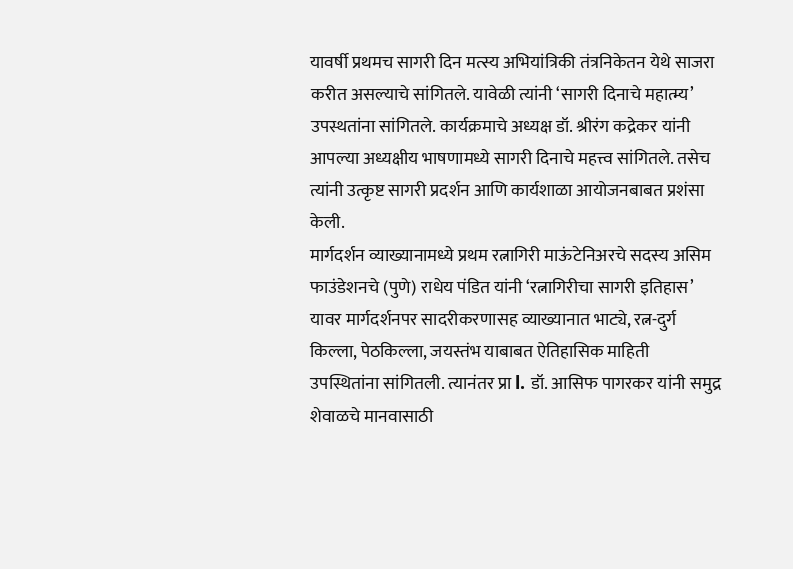यावर्षी प्रथमच सागरी दिन मत्स्य अभियांत्रिकी तंत्रनिकेतन येथे साजरा करीत असल्याचे सांगितले. यावेळी त्यांनी ‘सागरी दिनाचे महात्म्य’ उपस्थतांना सांगितले. कार्यक्रमाचे अध्यक्ष डॉ. श्रीरंग कद्रेकर यांनी आपल्या अध्यक्षीय भाषणामध्ये सागरी दिनाचे महत्त्व सांगितले. तसेच त्यांनी उत्कृष्ट सागरी प्रदर्शन आणि कार्यशाळा आयोजनबाबत प्रशंसा केली.
मार्गदर्शन व्याख्यानामध्ये प्रथम रत्नागिरी माऊंटेनिअरचे सदस्य असिम फाउंडेशनचे (पुणे) राधेय पंडित यांनी ‘रत्नागिरीचा सागरी इतिहास’ यावर मार्गदर्शनपर सादरीकरणासह व्याख्यानात भाट्ये, रत्न-दुर्ग किल्ला, पेठकिल्ला, जयस्तंभ याबाबत ऐतिहासिक माहिती उपस्थितांना सांगितली. त्यानंतर प्रा l. डॉ. आसिफ पागरकर यांनी समुद्र शेवाळचे मानवासाठी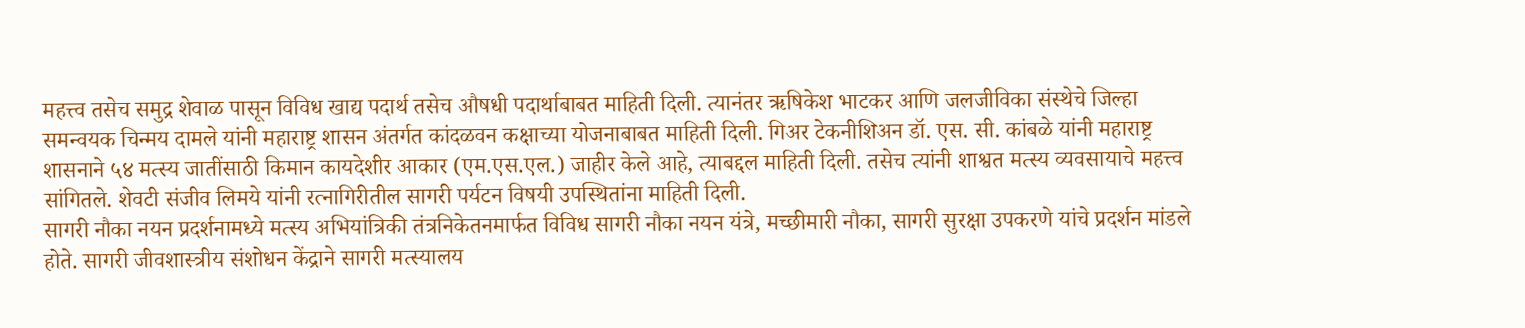महत्त्व तसेच समुद्र शेवाळ पासून विविध खाद्य पदार्थ तसेच औषधी पदार्थाबाबत माहिती दिली. त्यानंतर ऋषिकेश भाटकर आणि जलजीविका संस्थेचे जिल्हा समन्वयक चिन्मय दामले यांनी महाराष्ट्र शासन अंतर्गत कांदळवन कक्षाच्या योजनाबाबत माहिती दिली. गिअर टेकनीशिअन डॉ. एस. सी. कांबळे यांनी महाराष्ट्र शासनाने ५४ मत्स्य जातींसाठी किमान कायदेशीर आकार (एम.एस.एल.) जाहीर केले आहे, त्याबद्दल माहिती दिली. तसेच त्यांनी शाश्वत मत्स्य व्यवसायाचे महत्त्व सांगितले. शेवटी संजीव लिमये यांनी रत्नागिरीतील सागरी पर्यटन विषयी उपस्थितांना माहिती दिली.
सागरी नौका नयन प्रदर्शनामध्ये मत्स्य अभियांत्रिकी तंत्रनिकेतनमार्फत विविध सागरी नौका नयन यंत्रे, मच्छीमारी नौका, सागरी सुरक्षा उपकरणे यांचे प्रदर्शन मांडले होते. सागरी जीवशास्त्रीय संशोधन केंद्राने सागरी मत्स्यालय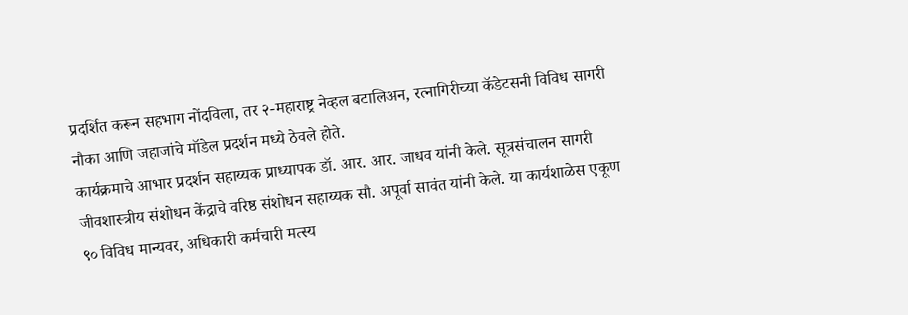प्रदर्शित करून सहभाग नोंदविला, तर २-महाराष्ट्र नेव्हल बटालिअन, रत्नागिरीच्या कॅडेटसनी विविध सागरी नौका आणि जहाजांचे मॉडेल प्रदर्शन मध्ये ठेवले होते.
कार्यक्रमाचे आभार प्रदर्शन सहाय्यक प्राध्यापक डॉ. आर. आर. जाधव यांनी केले. सूत्रसंचालन सागरी जीवशास्त्रीय संशोधन केंद्राचे वरिष्ठ संशोधन सहाय्यक सौ. अपूर्वा सावंत यांनी केले. या कार्यशाळेस एकूण ९० विविध मान्यवर, अधिकारी कर्मचारी मत्स्य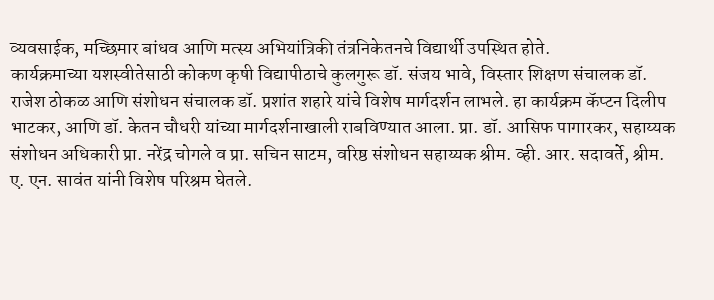व्यवसाईक, मच्छिमार बांधव आणि मत्स्य अभियांत्रिकी तंत्रनिकेतनचे विद्यार्थी उपस्थित होते.
कार्यक्रमाच्या यशस्वीतेसाठी कोकण कृषी विद्यापीठाचे कुलगुरू डॉ. संजय भावे, विस्तार शिक्षण संचालक डॉ. राजेश ठोकळ आणि संशोधन संचालक डॉ. प्रशांत शहारे यांचे विशेष मार्गदर्शन लाभले. हा कार्यक्रम कॅप्टन दिलीप भाटकर, आणि डॉ. केतन चौधरी यांच्या मार्गदर्शनाखाली राबविण्यात आला. प्रा. डॉ. आसिफ पागारकर, सहाय्यक संशोधन अधिकारी प्रा. नरेंद्र चोगले व प्रा. सचिन साटम, वरिष्ठ संशोधन सहाय्यक श्रीम. व्ही. आर. सदावर्ते, श्रीम. ए. एन. सावंत यांनी विशेष परिश्रम घेतले.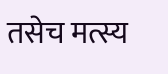तसेच मत्स्य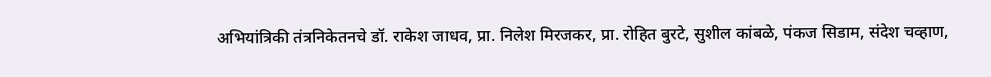अभियांत्रिकी तंत्रनिकेतनचे डॉ. राकेश जाधव, प्रा. निलेश मिरजकर, प्रा. रोहित बुरटे, सुशील कांबळे, पंकज सिडाम, संदेश चव्हाण,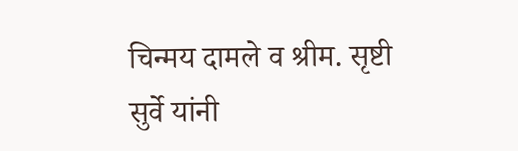चिन्मय दामले व श्रीम. सृष्टी सुर्वे यांनी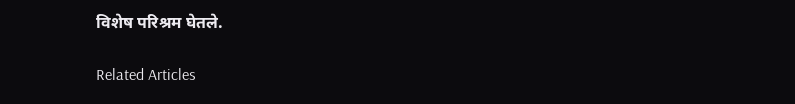विशेष परिश्रम घेतले.

Related Articles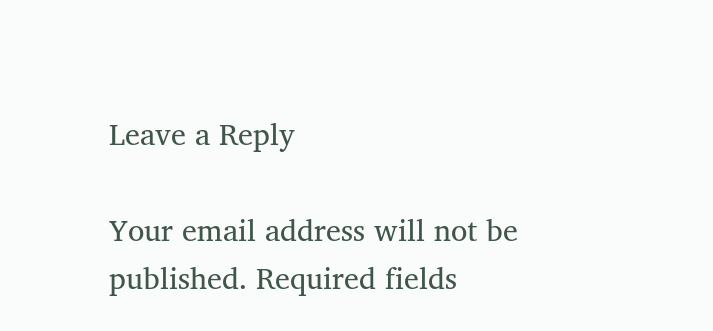Leave a Reply

Your email address will not be published. Required fields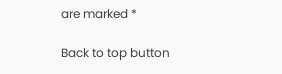are marked *

Back to top button